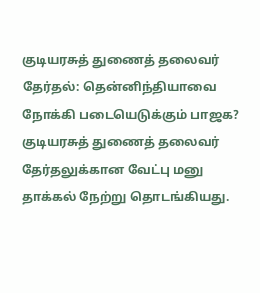குடியரசுத் துணைத் தலைவர் தேர்தல்: தென்னிந்தியாவை நோக்கி படையெடுக்கும் பாஜக?
குடியரசுத் துணைத் தலைவர் தேர்தலுக்கான வேட்பு மனு தாக்கல் நேற்று தொடங்கியது.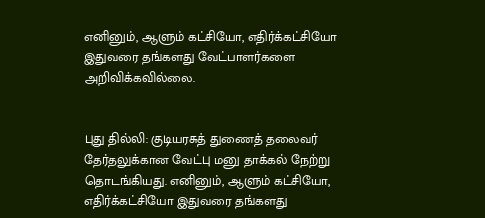எனினும், ஆளும் கட்சியோ, எதிர்க்கட்சியோ இதுவரை தங்களது வேட்பாளர்களை அறிவிக்கவில்லை.


புது தில்லி: குடியரசுத் துணைத் தலைவர் தேர்தலுக்கான வேட்பு மனு தாக்கல் நேற்று தொடங்கியது. எனினும், ஆளும் கட்சியோ, எதிர்க்கட்சியோ இதுவரை தங்களது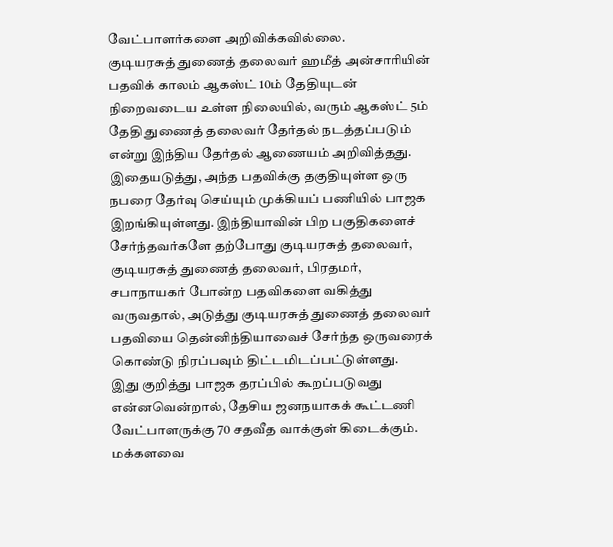வேட்பாளர்களை அறிவிக்கவில்லை.
குடியரசுத் துணைத் தலைவர் ஹமீத் அன்சாரியின் பதவிக் காலம் ஆகஸ்ட் 10ம் தேதியுடன் நிறைவடைய உள்ள நிலையில், வரும் ஆகஸ்ட் 5ம் தேதி துணைத் தலைவர் தேர்தல் நடத்தப்படும் என்று இந்திய தேர்தல் ஆணையம் அறிவித்தது.
இதையடுத்து, அந்த பதவிக்கு தகுதியுள்ள ஒரு நபரை தேர்வு செய்யும் முக்கியப் பணியில் பாஜக இறங்கியுள்ளது. இந்தியாவின் பிற பகுதிகளைச் சேர்ந்தவர்களே தற்போது குடியரசுத் தலைவர், குடியரசுத் துணைத் தலைவர், பிரதமர், சபாநாயகர் போன்ற பதவிகளை வகித்து வருவதால், அடுத்து குடியரசுத் துணைத் தலைவர் பதவியை தென்னிந்தியாவைச் சேர்ந்த ஒருவரைக் கொண்டு நிரப்பவும் திட்டமிடப்பட்டுள்ளது.
இது குறித்து பாஜக தரப்பில் கூறப்படுவது என்னவென்றால், தேசிய ஜனநயாகக் கூட்டணி வேட்பாளருக்கு 70 சதவீத வாக்குள் கிடைக்கும். மக்களவை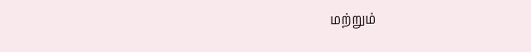மற்றும்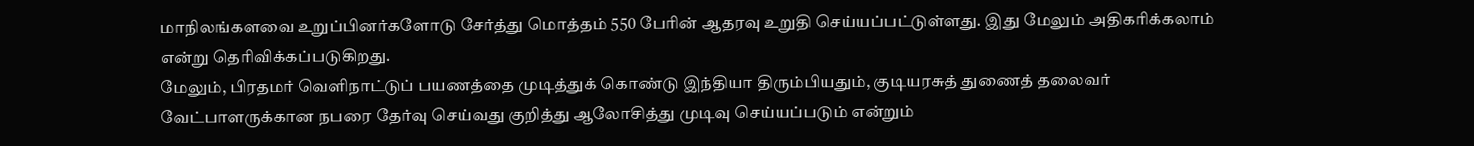மாநிலங்களவை உறுப்பினர்களோடு சேர்த்து மொத்தம் 550 பேரின் ஆதரவு உறுதி செய்யப்பட்டுள்ளது. இது மேலும் அதிகரிக்கலாம் என்று தெரிவிக்கப்படுகிறது.
மேலும், பிரதமர் வெளிநாட்டுப் பயணத்தை முடித்துக் கொண்டு இந்தியா திரும்பியதும், குடியரசுத் துணைத் தலைவர் வேட்பாளருக்கான நபரை தேர்வு செய்வது குறித்து ஆலோசித்து முடிவு செய்யப்படும் என்றும்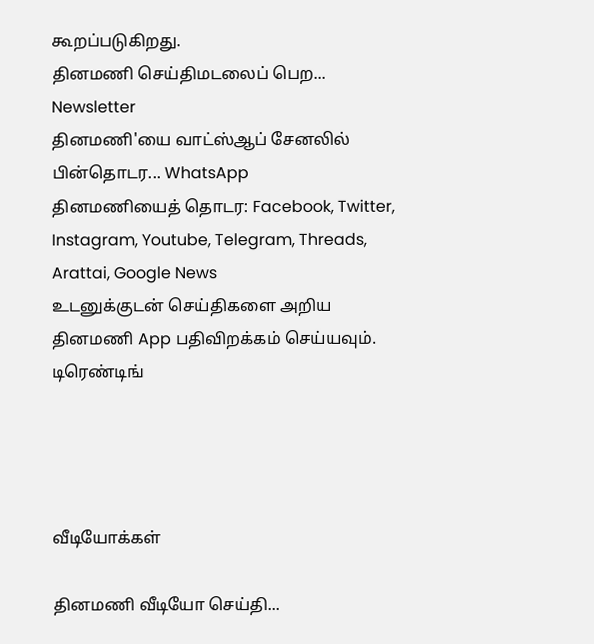கூறப்படுகிறது.
தினமணி செய்திமடலைப் பெற... Newsletter
தினமணி'யை வாட்ஸ்ஆப் சேனலில் பின்தொடர... WhatsApp
தினமணியைத் தொடர: Facebook, Twitter, Instagram, Youtube, Telegram, Threads, Arattai, Google News
உடனுக்குடன் செய்திகளை அறிய தினமணி App பதிவிறக்கம் செய்யவும்.
டிரெண்டிங்




வீடியோக்கள்

தினமணி வீடியோ செய்தி...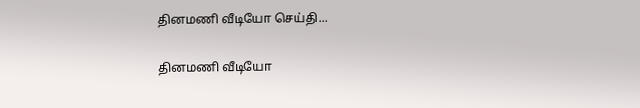தினமணி வீடியோ செய்தி...

தினமணி வீடியோ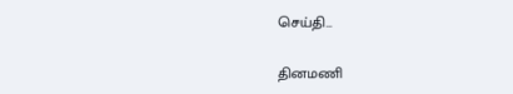செய்தி...

தினமணி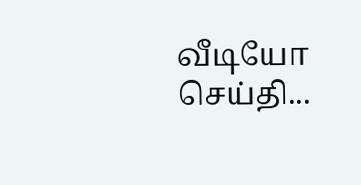வீடியோ செய்தி...